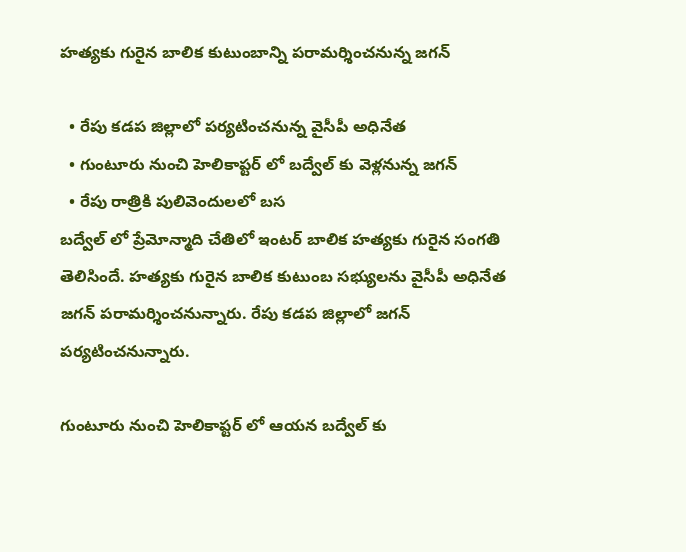హత్యకు గురైన బాలిక కుటుంబాన్ని పరామర్శించనున్న జగన్

  • రేపు కడప జిల్లాలో పర్యటించనున్న వైసీపీ అధినేత
  • గుంటూరు నుంచి హెలికాప్టర్ లో బద్వేల్ కు వెళ్లనున్న జగన్
  • రేపు రాత్రికి పులివెందులలో బస
బద్వేల్ లో ప్రేమోన్మాది చేతిలో ఇంటర్ బాలిక హత్యకు గురైన సంగతి తెలిసిందే. హత్యకు గురైన బాలిక కుటుంబ సభ్యులను వైసీపీ అధినేత జగన్ పరామర్శించనున్నారు. రేపు కడప జిల్లాలో జగన్ పర్యటించనున్నారు.

గుంటూరు నుంచి హెలికాప్టర్ లో ఆయన బద్వేల్ కు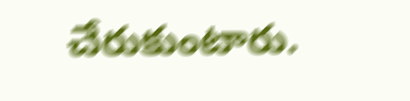చేరుకుంటారు.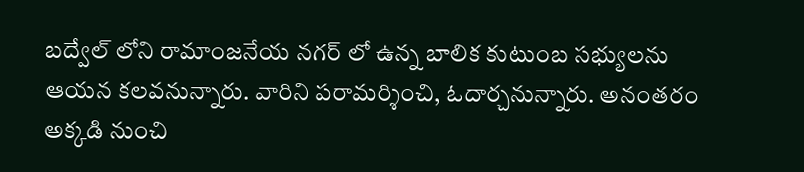బద్వేల్ లోని రామాంజనేయ నగర్ లో ఉన్న బాలిక కుటుంబ సభ్యులను ఆయన కలవనున్నారు. వారిని పరామర్శించి, ఓదార్చనున్నారు. అనంతరం అక్కడి నుంచి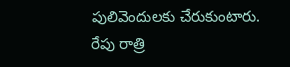పులివెందులకు చేరుకుంటారు. రేపు రాత్రి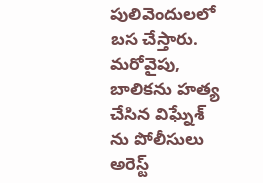పులివెందులలో బస చేస్తారు. మరోవైపు, బాలికను హత్య చేసిన విఘ్నేశ్ ను పోలీసులు అరెస్ట్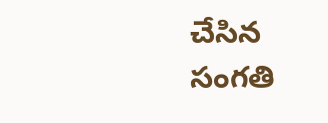చేసిన సంగతి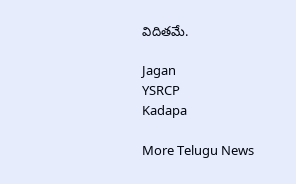విదితమే.

Jagan
YSRCP
Kadapa

More Telugu News